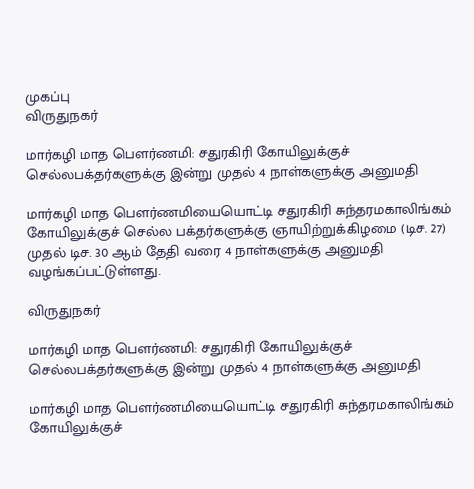முகப்பு
விருதுநகர்

மார்கழி மாத பௌர்ணமி: சதுரகிரி கோயிலுக்குச் செல்லபக்தர்களுக்கு இன்று முதல் 4 நாள்களுக்கு அனுமதி

மார்கழி மாத பௌர்ணமியையொட்டி சதுரகிரி சுந்தரமகாலிங்கம் கோயிலுக்குச் செல்ல பக்தர்களுக்கு ஞாயிற்றுக்கிழமை (டிச. 27) முதல் டிச. 30 ஆம் தேதி வரை 4 நாள்களுக்கு அனுமதி வழங்கப்பட்டுள்ளது.

விருதுநகர்

மார்கழி மாத பௌர்ணமி: சதுரகிரி கோயிலுக்குச் செல்லபக்தர்களுக்கு இன்று முதல் 4 நாள்களுக்கு அனுமதி

மார்கழி மாத பௌர்ணமியையொட்டி சதுரகிரி சுந்தரமகாலிங்கம் கோயிலுக்குச்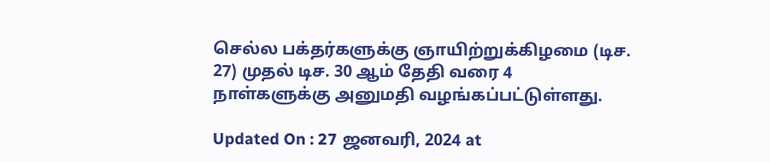செல்ல பக்தர்களுக்கு ஞாயிற்றுக்கிழமை (டிச. 27) முதல் டிச. 30 ஆம் தேதி வரை 4 நாள்களுக்கு அனுமதி வழங்கப்பட்டுள்ளது.

Updated On : 27 ஜனவரி, 2024 at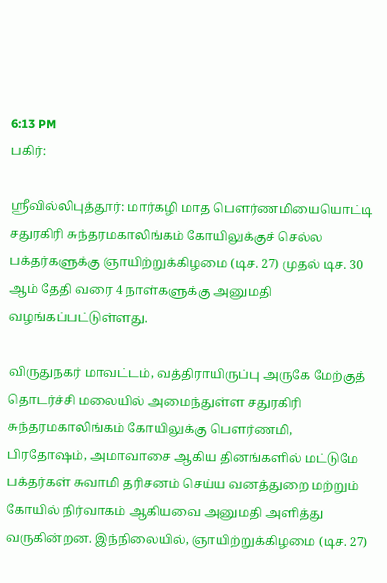6:13 PM
பகிர்:

ஸ்ரீவில்லிபுத்தூர்: மார்கழி மாத பௌர்ணமியையொட்டி சதுரகிரி சுந்தரமகாலிங்கம் கோயிலுக்குச் செல்ல பக்தர்களுக்கு ஞாயிற்றுக்கிழமை (டிச. 27) முதல் டிச. 30 ஆம் தேதி வரை 4 நாள்களுக்கு அனுமதி வழங்கப்பட்டுள்ளது.

விருதுநகர் மாவட்டம், வத்திராயிருப்பு அருகே மேற்குத் தொடர்ச்சி மலையில் அமைந்துள்ள சதுரகிரி சுந்தரமகாலிங்கம் கோயிலுக்கு பௌர்ணமி, பிரதோஷம், அமாவாசை ஆகிய தினங்களில் மட்டுமே பக்தர்கள் சுவாமி தரிசனம் செய்ய வனத்துறை மற்றும் கோயில் நிர்வாகம் ஆகியவை அனுமதி அளித்து வருகின்றன. இந்நிலையில், ஞாயிற்றுக்கிழமை (டிச. 27)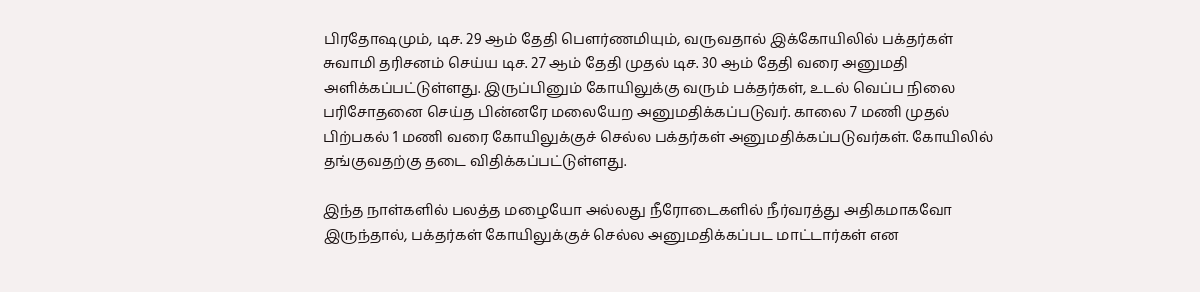பிரதோஷமும், டிச. 29 ஆம் தேதி பௌர்ணமியும், வருவதால் இக்கோயிலில் பக்தர்கள் சுவாமி தரிசனம் செய்ய டிச. 27 ஆம் தேதி முதல் டிச. 30 ஆம் தேதி வரை அனுமதி அளிக்கப்பட்டுள்ளது. இருப்பினும் கோயிலுக்கு வரும் பக்தர்கள், உடல் வெப்ப நிலை பரிசோதனை செய்த பின்னரே மலையேற அனுமதிக்கப்படுவர். காலை 7 மணி முதல் பிற்பகல் 1 மணி வரை கோயிலுக்குச் செல்ல பக்தர்கள் அனுமதிக்கப்படுவர்கள். கோயிலில் தங்குவதற்கு தடை விதிக்கப்பட்டுள்ளது.

இந்த நாள்களில் பலத்த மழையோ அல்லது நீரோடைகளில் நீர்வரத்து அதிகமாகவோ இருந்தால், பக்தர்கள் கோயிலுக்குச் செல்ல அனுமதிக்கப்பட மாட்டார்கள் என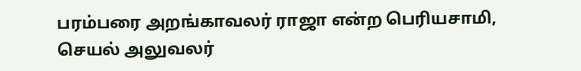பரம்பரை அறங்காவலர் ராஜா என்ற பெரியசாமி, செயல் அலுவலர்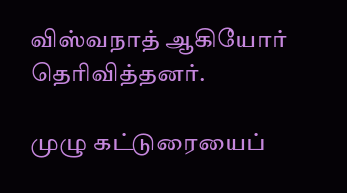விஸ்வநாத் ஆகியோர் தெரிவித்தனர்.

முழு கட்டுரையைப்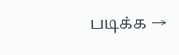படிக்க →